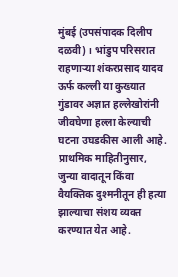मुंबई (उपसंपादक दिलीप दळवी) । भांडुप परिसरात राहणाऱ्या शंकरप्रसाद यादव ऊर्फ कल्ली या कुख्यात गुंडावर अज्ञात हल्लेखोरांनी जीवघेणा हल्ला केल्याची घटना उघडकीस आली आहे. प्राथमिक माहितीनुसार, जुन्या वादातून किंवा वैयक्तिक दुश्मनीतून ही हत्या झाल्याचा संशय व्यक्त करण्यात येत आहे.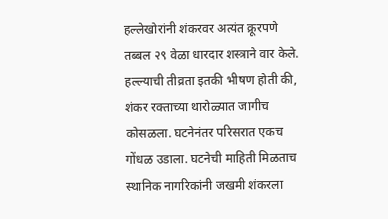हल्लेखोरांनी शंकरवर अत्यंत क्रूरपणे तब्बल २९ वेळा धारदार शस्त्राने वार केले. हल्ल्याची तीव्रता इतकी भीषण होती की, शंकर रक्ताच्या थारोळ्यात जागीच कोसळला. घटनेनंतर परिसरात एकच गोंधळ उडाला. घटनेची माहिती मिळताच स्थानिक नागरिकांनी जखमी शंकरला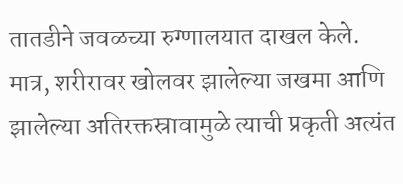तातडीने जवळच्या रुग्णालयात दाखल केले. मात्र, शरीरावर खोलवर झालेल्या जखमा आणि झालेल्या अतिरक्तस्रावामुळे त्याची प्रकृती अत्यंत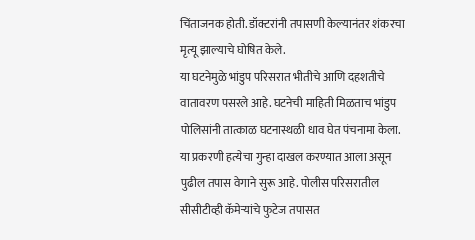चिंताजनक होती. डॉक्टरांनी तपासणी केल्यानंतर शंकरचा मृत्यू झाल्याचे घोषित केले.
या घटनेमुळे भांडुप परिसरात भीतीचे आणि दहशतीचे वातावरण पसरले आहे. घटनेची माहिती मिळताच भांडुप पोलिसांनी तात्काळ घटनास्थळी धाव घेत पंचनामा केला. या प्रकरणी हत्येचा गुन्हा दाखल करण्यात आला असून पुढील तपास वेगाने सुरू आहे. पोलीस परिसरातील सीसीटीव्ही कॅमेऱ्यांचे फुटेज तपासत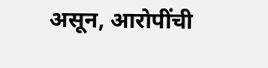असून, आरोपींची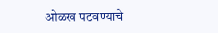ओळख पटवण्याचे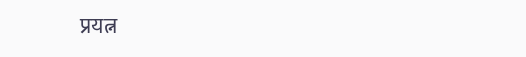प्रयत्न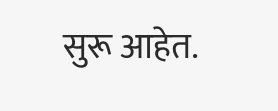सुरू आहेत.